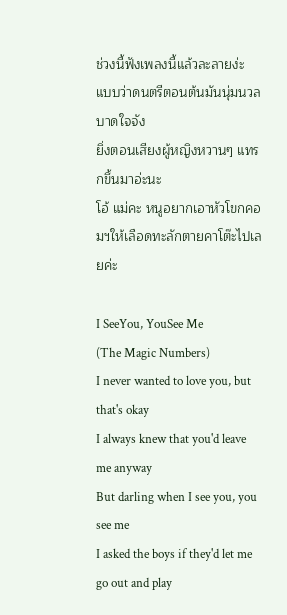ช่วงนี้ฟังเพลงนี้แล้วละลายง่ะ แบบว่าดนตรีตอนต้นมันนุ่มนวลบาดใจจัง
ยิ่งตอนเสียงผู้หญิงหวานๆ แทรกขึ้นมาอ่ะนะ
โอ้ แม่คะ หนูอยากเอาหัวโขกคอมฯให้เลือดทะลักตายคาโต๊ะไปเลยค่ะ

I SeeYou, YouSee Me
(The Magic Numbers)
I never wanted to love you, but that's okay
I always knew that you'd leave me anyway
But darling when I see you, you see me
I asked the boys if they'd let me go out and play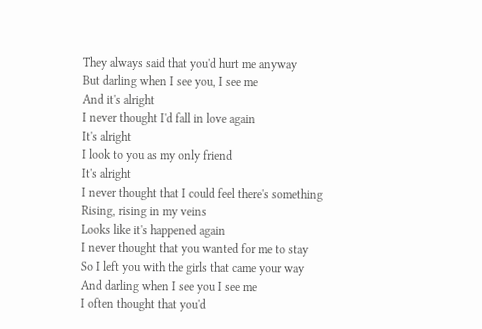They always said that you'd hurt me anyway
But darling when I see you, I see me
And it's alright
I never thought I'd fall in love again
It's alright
I look to you as my only friend
It's alright
I never thought that I could feel there's something
Rising, rising in my veins
Looks like it's happened again
I never thought that you wanted for me to stay
So I left you with the girls that came your way
And darling when I see you I see me
I often thought that you'd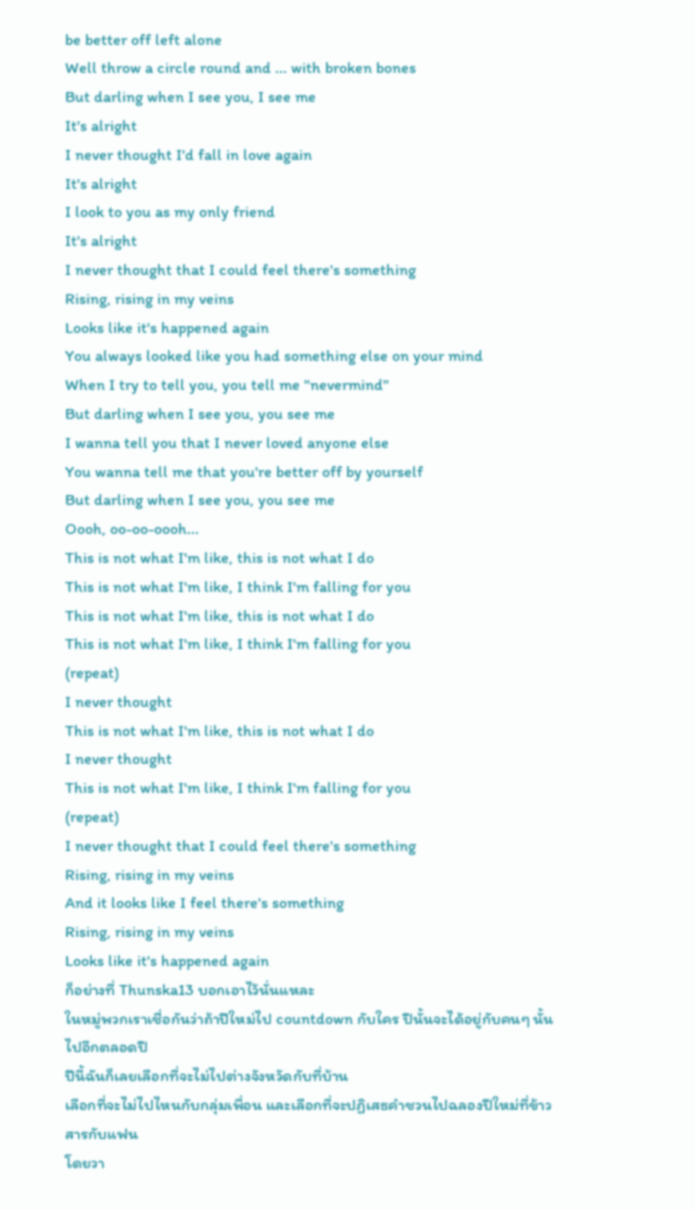be better off left alone
Well throw a circle round and ... with broken bones
But darling when I see you, I see me
It's alright
I never thought I'd fall in love again
It's alright
I look to you as my only friend
It's alright
I never thought that I could feel there's something
Rising, rising in my veins
Looks like it's happened again
You always looked like you had something else on your mind
When I try to tell you, you tell me "nevermind"
But darling when I see you, you see me
I wanna tell you that I never loved anyone else
You wanna tell me that you're better off by yourself
But darling when I see you, you see me
Oooh, oo-oo-oooh...
This is not what I'm like, this is not what I do
This is not what I'm like, I think I'm falling for you
This is not what I'm like, this is not what I do
This is not what I'm like, I think I'm falling for you
(repeat)
I never thought
This is not what I'm like, this is not what I do
I never thought
This is not what I'm like, I think I'm falling for you
(repeat)
I never thought that I could feel there's something
Rising, rising in my veins
And it looks like I feel there's something
Rising, rising in my veins
Looks like it's happened again
ก็อย่างที่ Thunska13 บอกเอาไว้นั่นแหละ
ในหมู่พวกเราเชื่อกันว่าถ้าปีใหม่ไป countdown กับใคร ปีนั้นจะได้อยู่กับคนๆ นั้นไปอีกตลอดปี
ปีนี้ฉันก็เลยเลือกที่จะไม่ไปต่างจังหวัดกับที่บ้าน
เลือกที่จะไม่ไปไหนกับกลุ่มเพื่อน และเลือกที่จะปฏิเสธคำชวนไปฉลองปีใหม่ที่ข้าวสารกับแฟน
โดยวา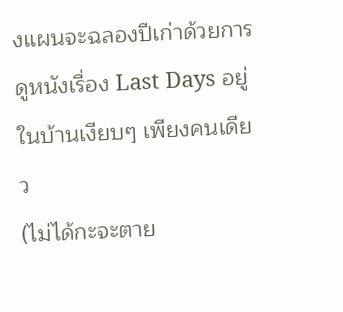งแผนจะฉลองปีเก่าด้วยการดูหนังเรื่อง Last Days อยู่ในบ้านเงียบๆ เพียงคนเดียว
(ไม่ได้กะจะตาย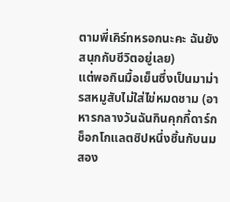ตามพี่เคิร์ทหรอกนะคะ ฉันยังสนุกกับชีวิตอยู่เลย)
แต่พอกินมื้อเย็นซึ่งเป็นมาม่ารสหมูสับไม่ใส่ไข่หมดชาม (อาหารกลางวันฉันกินคุกกี้ดาร์กช็อกโกแลตชิปหนึ่งชิ้นกับนมสอง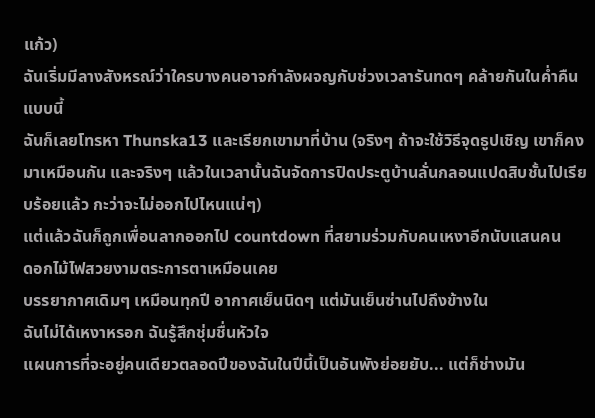แก้ว)
ฉันเริ่มมีลางสังหรณ์ว่าใครบางคนอาจกำลังผจญกับช่วงเวลารันทดๆ คล้ายกันในค่ำคืนแบบนี้
ฉันก็เลยโทรหา Thunska13 และเรียกเขามาที่บ้าน (จริงๆ ถ้าจะใช้วิธีจุดธูปเชิญ เขาก็คงมาเหมือนกัน และจริงๆ แล้วในเวลานั้นฉันจัดการปิดประตูบ้านลั่นกลอนแปดสิบชั้นไปเรียบร้อยแล้ว กะว่าจะไม่ออกไปไหนแน่ๆ)
แต่แล้วฉันก็ถูกเพื่อนลากออกไป countdown ที่สยามร่วมกับคนเหงาอีกนับแสนคน
ดอกไม้ไฟสวยงามตระการตาเหมือนเคย
บรรยากาศเดิมๆ เหมือนทุกปี อากาศเย็นนิดๆ แต่มันเย็นซ่านไปถึงข้างใน
ฉันไม่ได้เหงาหรอก ฉันรู้สึกชุ่มชื่นหัวใจ
แผนการที่จะอยู่คนเดียวตลอดปีของฉันในปีนี้เป็นอันพังย่อยยับ... แต่ก็ช่างมัน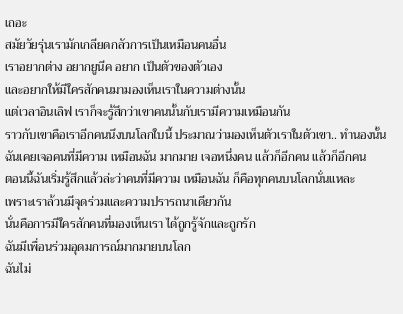เถอะ
สมัยวัยรุ่นเรามักเกลียดกลัวการเป็นเหมือนคนอื่น
เราอยากต่าง อยากยูนีค อยาก เป็นตัวของตัวเอง
และอยากให้มีใครสักคนมามองเห็นเราในความต่างนั้น
แต่เวลาอินเลิฟ เราก็จะรู้สึกว่าเขาคนนั้นกับเรามีความเหมือนกัน
ราวกับเขาคือเราอีกคนนึงบนโลกใบนี้ ประมาณว่ามองเห็นตัวเราในตัวเขา.. ทำนองนั้น
ฉันเคยเจอคนที่มีความ เหมือนฉัน มากมาย เจอหนึ่งคน แล้วก็อีกคน แล้วก็อีกคน
ตอนนี้ฉันเริ่มรู้สึกแล้วล่ะว่าคนที่มีความ เหมือนฉัน ก็คือทุกคนบนโลกนั่นแหละ
เพราะเราล้วนมีจุดร่วมและความปรารถนาเดียวกัน
นั่นคือการมีใครสักคนที่มองเห็นเรา ได้ถูกรู้จักและถูกรัก
ฉันมีเพื่อนร่วมอุดมการณ์มากมายบนโลก
ฉันไม่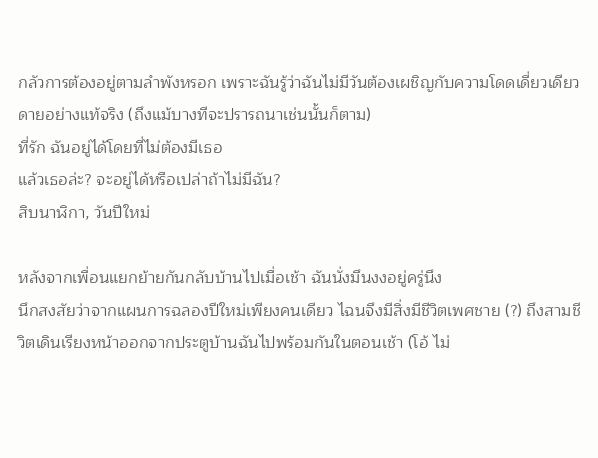กลัวการต้องอยู่ตามลำพังหรอก เพราะฉันรู้ว่าฉันไม่มีวันต้องเผชิญกับความโดดเดี่ยวเดียวดายอย่างแท้จริง (ถึงแม้บางทีจะปรารถนาเช่นนั้นก็ตาม)
ที่รัก ฉันอยู่ได้โดยที่ไม่ต้องมีเธอ
แล้วเธอล่ะ? จะอยู่ได้หรือเปล่าถ้าไม่มีฉัน?
สิบนาฬิกา, วันปีใหม่

หลังจากเพื่อนแยกย้ายกันกลับบ้านไปเมื่อเช้า ฉันนั่งมึนงงอยู่ครู่นึง
นึกสงสัยว่าจากแผนการฉลองปีใหม่เพียงคนเดียว ไฉนจึงมีสิ่งมีชีวิตเพศชาย (?) ถึงสามชีวิตเดินเรียงหน้าออกจากประตูบ้านฉันไปพร้อมกันในตอนเช้า (โอ้ ไม่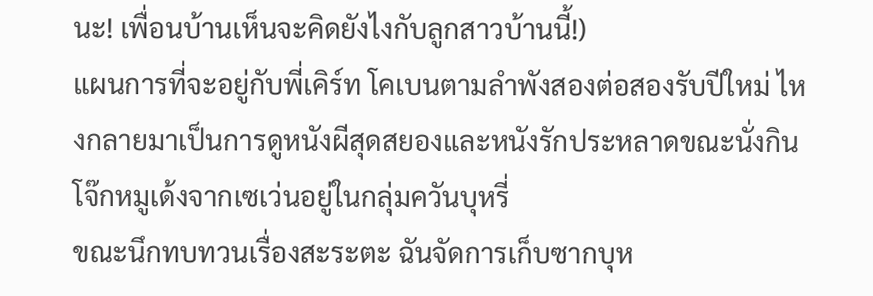นะ! เพื่อนบ้านเห็นจะคิดยังไงกับลูกสาวบ้านนี้!)
แผนการที่จะอยู่กับพี่เคิร์ท โคเบนตามลำพังสองต่อสองรับปีใหม่ ไหงกลายมาเป็นการดูหนังผีสุดสยองและหนังรักประหลาดขณะนั่งกินโจ๊กหมูเด้งจากเซเว่นอยู่ในกลุ่มควันบุหรี่
ขณะนึกทบทวนเรื่องสะระตะ ฉันจัดการเก็บซากบุห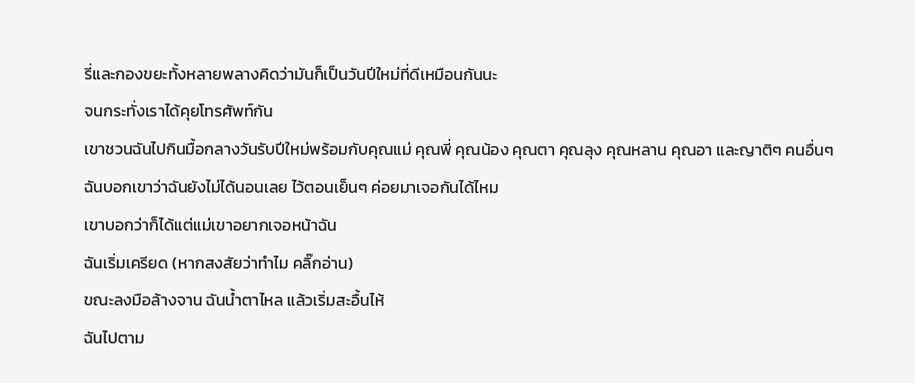รี่และกองขยะทั้งหลายพลางคิดว่ามันก็เป็นวันปีใหม่ที่ดีเหมือนกันนะ
จนกระทั่งเราได้คุยโทรศัพท์กัน
เขาชวนฉันไปกินมื้อกลางวันรับปีใหม่พร้อมกับคุณแม่ คุณพี่ คุณน้อง คุณตา คุณลุง คุณหลาน คุณอา และญาติๆ คนอื่นๆ
ฉันบอกเขาว่าฉันยังไม่ได้นอนเลย ไว้ตอนเย็นๆ ค่อยมาเจอกันได้ไหม
เขาบอกว่าก็ได้แต่แม่เขาอยากเจอหน้าฉัน
ฉันเริ่มเครียด (หากสงสัยว่าทำไม คลิ๊กอ่าน)
ขณะลงมือล้างจาน ฉันน้ำตาไหล แล้วเริ่มสะอื้นไห้
ฉันไปตาม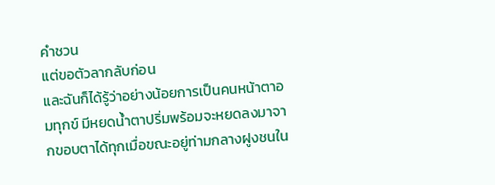คำชวน
แต่ขอตัวลากลับก่อน
และฉันก็ได้รู้ว่าอย่างน้อยการเป็นคนหน้าตาอมทุกข์ มีหยดน้ำตาปริ่มพร้อมจะหยดลงมาจากขอบตาได้ทุกเมื่อขณะอยู่ท่ามกลางฝูงชนใน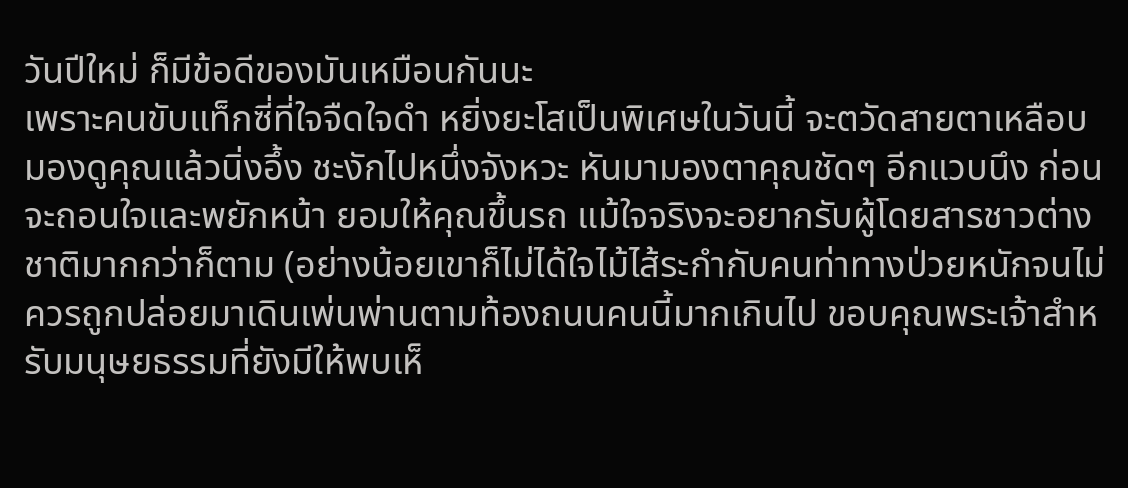วันปีใหม่ ก็มีข้อดีของมันเหมือนกันนะ
เพราะคนขับแท็กซี่ที่ใจจืดใจดำ หยิ่งยะโสเป็นพิเศษในวันนี้ จะตวัดสายตาเหลือบมองดูคุณแล้วนิ่งอึ้ง ชะงักไปหนึ่งจังหวะ หันมามองตาคุณชัดๆ อีกแวบนึง ก่อนจะถอนใจและพยักหน้า ยอมให้คุณขึ้นรถ แม้ใจจริงจะอยากรับผู้โดยสารชาวต่างชาติมากกว่าก็ตาม (อย่างน้อยเขาก็ไม่ได้ใจไม้ไส้ระกำกับคนท่าทางป่วยหนักจนไม่ควรถูกปล่อยมาเดินเพ่นพ่านตามท้องถนนคนนี้มากเกินไป ขอบคุณพระเจ้าสำหรับมนุษยธรรมที่ยังมีให้พบเห็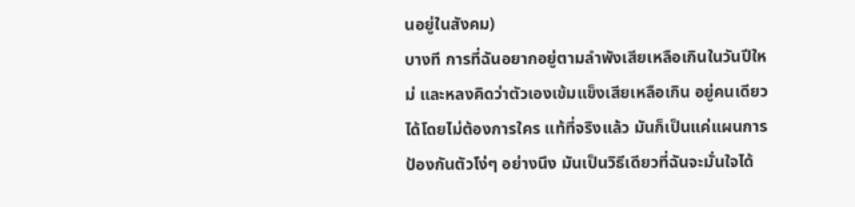นอยู่ในสังคม)
บางที การที่ฉันอยากอยู่ตามลำพังเสียเหลือเกินในวันปีใหม่ และหลงคิดว่าตัวเองเข้มแข็งเสียเหลือเกิน อยู่คนเดียวได้โดยไม่ต้องการใคร แท้ที่จริงแล้ว มันก็เป็นแค่แผนการป้องกันตัวโง่ๆ อย่างนึง มันเป็นวิธีเดียวที่ฉันจะมั่นใจได้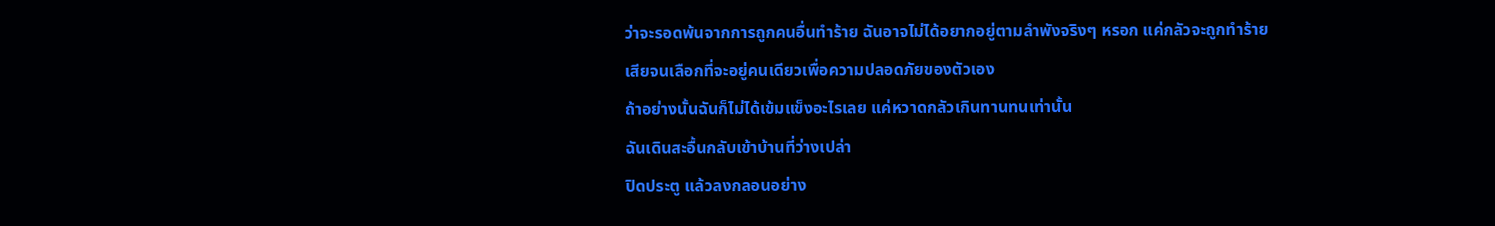ว่าจะรอดพ้นจากการถูกคนอื่นทำร้าย ฉันอาจไม่ได้อยากอยู่ตามลำพังจริงๆ หรอก แค่กลัวจะถูกทำร้ายเสียจนเลือกที่จะอยู่คนเดียวเพื่อความปลอดภัยของตัวเอง
ถ้าอย่างนั้นฉันก็ไม่ได้เข้มแข็งอะไรเลย แค่หวาดกลัวเกินทานทนเท่านั้น
ฉันเดินสะอื้นกลับเข้าบ้านที่ว่างเปล่า
ปิดประตู แล้วลงกลอนอย่าง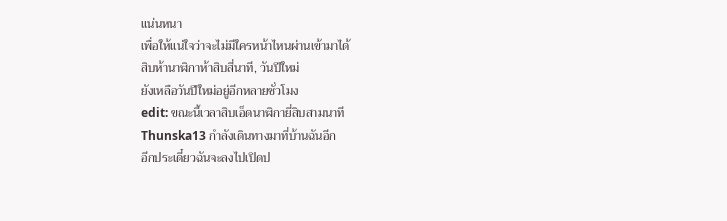แน่นหนา
เพื่อให้แน่ใจว่าจะไม่มีใครหน้าไหนผ่านเข้ามาได้
สิบห้านาฬิกาห้าสิบสี่นาที, วันปีใหม่
ยังเหลือวันปีใหม่อยู่อีกหลายชั่วโมง
edit: ขณะนี้เวลาสิบเอ็ดนาฬิกายี่สิบสามนาที
Thunska13 กำลังเดินทางมาที่บ้านฉันอีก
อีกประเดี๋ยวฉันจะลงไปเปิดป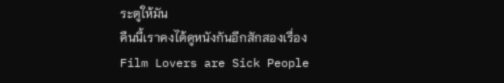ระตูให้มัน
คืนนี้เราคงได้ดูหนังกันอีกสักสองเรื่อง
Film Lovers are Sick People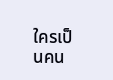ใครเป็นคน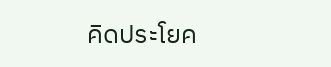คิดประโยค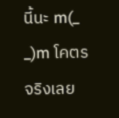นี้นะ m(_ _)m โคตรจริงเลย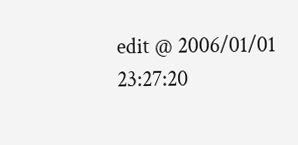edit @ 2006/01/01 23:27:20